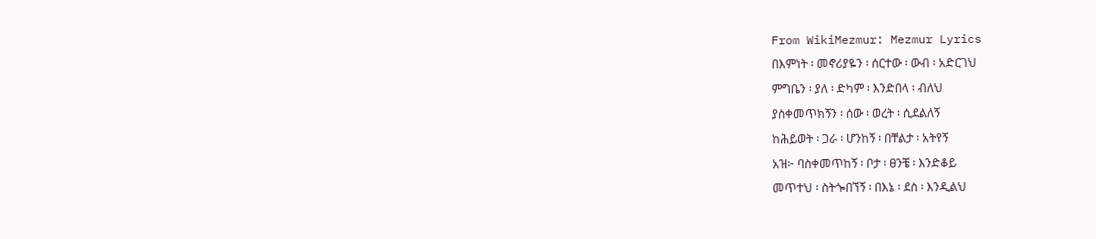From WikiMezmur: Mezmur Lyrics
በእምነት ፡ መኖሪያዬን ፡ ሰርተው ፡ ውብ ፡ አድርገህ
ምግቤን ፡ ያለ ፡ ድካም ፡ እንድበላ ፡ ብለህ
ያስቀመጥክኝን ፡ ሰው ፡ ወረት ፡ ሲደልለኝ
ከሕይወት ፡ ጋራ ፡ ሆንከኝ ፡ በቸልታ ፡ አትየኝ
አዝ፦ ባስቀመጥከኝ ፡ ቦታ ፡ ፀንቼ ፡ እንድቆይ
መጥተህ ፡ ስትጐበኘኝ ፡ በእኔ ፡ ደስ ፡ እንዲልህ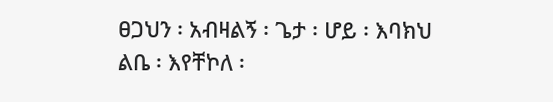ፀጋህን ፡ አብዛልኝ ፡ ጌታ ፡ ሆይ ፡ እባክህ
ልቤ ፡ እየቸኮለ ፡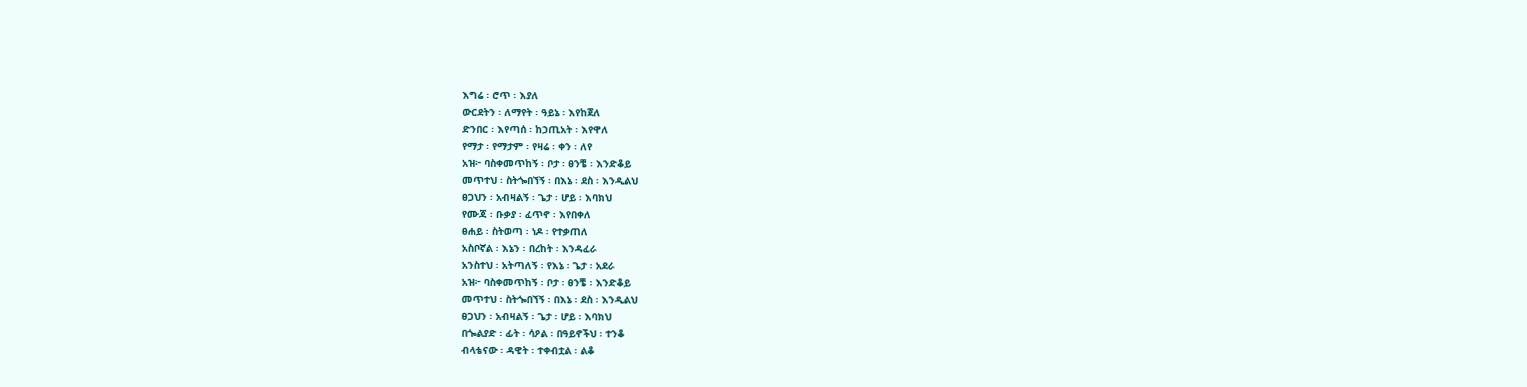እግሬ ፡ ሮጥ ፡ እያለ
ውርደትን ፡ ለማየት ፡ ዓይኔ ፡ እየከጀለ
ድንበር ፡ እየጣሰ ፡ ከኃጢአት ፡ እየዋለ
የማታ ፡ የማታም ፡ የዛሬ ፡ ቀን ፡ ለየ
አዝ፦ ባስቀመጥከኝ ፡ ቦታ ፡ ፀንቼ ፡ እንድቆይ
መጥተህ ፡ ስትጐበኘኝ ፡ በእኔ ፡ ደስ ፡ እንዲልህ
ፀጋህን ፡ አብዛልኝ ፡ ጌታ ፡ ሆይ ፡ እባክህ
የሙጃ ፡ ቡቃያ ፡ ፈጥኖ ፡ እየበቀለ
ፀሐይ ፡ ስትወጣ ፡ ነዶ ፡ የተቃጠለ
አስቦኛል ፡ እኔን ፡ በረከት ፡ እንዳፈራ
አንስተህ ፡ አትጣለኝ ፡ የእኔ ፡ ጌታ ፡ አደራ
አዝ፦ ባስቀመጥከኝ ፡ ቦታ ፡ ፀንቼ ፡ እንድቆይ
መጥተህ ፡ ስትጐበኘኝ ፡ በእኔ ፡ ደስ ፡ እንዲልህ
ፀጋህን ፡ አብዛልኝ ፡ ጌታ ፡ ሆይ ፡ እባክህ
በጐልያድ ፡ ፊት ፡ ሳዖል ፡ በዓይኖችህ ፡ ተንቆ
ብላቴናው ፡ ዳዊት ፡ ተቀብቷል ፡ ልቆ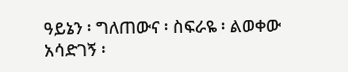ዓይኔን ፡ ግለጠውና ፡ ስፍራዬ ፡ ልወቀው
አሳድገኝ ፡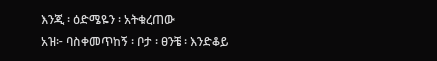እንጂ ፡ ዕድሜዬን ፡ አትቁረጠው
አዝ፦ ባስቀመጥከኝ ፡ ቦታ ፡ ፀንቼ ፡ እንድቆይ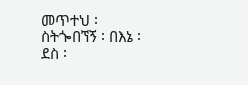መጥተህ ፡ ስትጐበኘኝ ፡ በእኔ ፡ ደስ ፡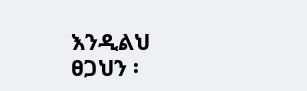እንዲልህ
ፀጋህን ፡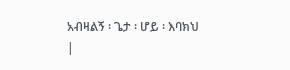አብዛልኝ ፡ ጌታ ፡ ሆይ ፡ እባክህ
|